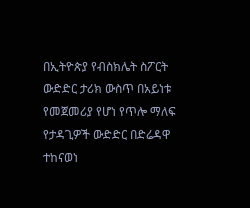በኢትዮጵያ የብስክሌት ስፖርት ውድድር ታሪክ ውስጥ በአይነቱ የመጀመሪያ የሆነ የጥሎ ማለፍ የታዳጊዎች ውድድር በድሬዳዋ ተከናወነ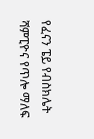የፈናን ፔይ የብስክሌት ሻምፒዮና የጥሎ ማለፍ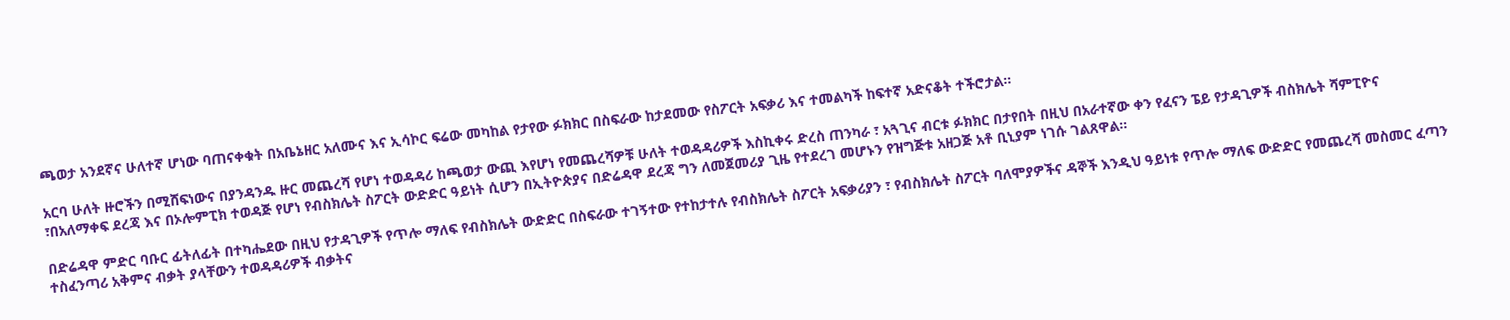ጫወታ አንደኛና ሁለተኛ ሆነው ባጠናቀቁት በአቤኔዘር አለሙና እና ኢሳኮር ፍሬው መካከል የታየው ፉክክር በስፍራው ከታደመው የስፖርት አፍቃሪ እና ተመልካች ከፍተኛ አድናቆት ተችሮታል።

አርባ ሁለት ዙሮችን በሚሸፍነውና በያንዳንዱ ዙር መጨረሻ የሆነ ተወዳዳሪ ከጫወታ ውጪ እየሆነ የመጨረሻዎቹ ሁለት ተወዳዳሪዎች እስኪቀሩ ድረስ ጠንካራ ፣ አጓጊና ብርቱ ፉክክር በታየበት በዚህ በአራተኛው ቀን የፈናን ፔይ የታዳጊዎች ብስክሌት ሻምፒዮና ፣በአለማቀፍ ደረጃ እና በኦሎምፒክ ተወዳጅ የሆነ የብስክሌት ስፖርት ውድድር ዓይነት ሲሆን በኢትዮጵያና በድሬዳዋ ደረጃ ግን ለመጀመሪያ ጊዜ የተደረገ መሆኑን የዝግጅቱ አዘጋጅ አቶ ቢኒያም ነገሱ ገልጸዋል።

በድሬዳዋ ምድር ባቡር ፊትለፊት በተካሔደው በዚህ የታዳጊዎች የጥሎ ማለፍ የብስክሌት ውድድር በስፍራው ተገኝተው የተከታተሉ የብስክሌት ስፖርት አፍቃሪያን ፣ የብስክሌት ስፖርት ባለሞያዎችና ዳኞች እንዲህ ዓይነቱ የጥሎ ማለፍ ውድድር የመጨረሻ መስመር ፈጣን ተስፈንጣሪ አቅምና ብቃት ያላቸውን ተወዳዳሪዎች ብቃትና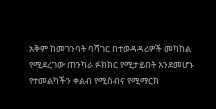አቅም ከመገንባት ባሻገር በተወዳዳሪዎች መካከል የሚደረገው ጠንካራ ፉክክር የሚታይበት እንደመሆኑ የተመልካችን ቀልብ የሚስብና የሚማርክ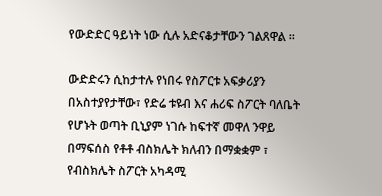የውድድር ዓይነት ነው ሲሉ አድናቆታቸውን ገልጸዋል ።

ውድድሩን ሲከታተሉ የነበሩ የስፖርቱ አፍቃሪያን በአስተያየታቸው፣ የድሬ ቱዩብ እና ሐሪፍ ስፖርት ባለቤት የሆኑት ወጣት ቢኒያም ነገሱ ከፍተኛ መዋለ ንዋይ በማፍሰስ የቶቶ ብስክሌት ክለብን በማቋቋም ፣ የብስክሌት ስፖርት አካዳሚ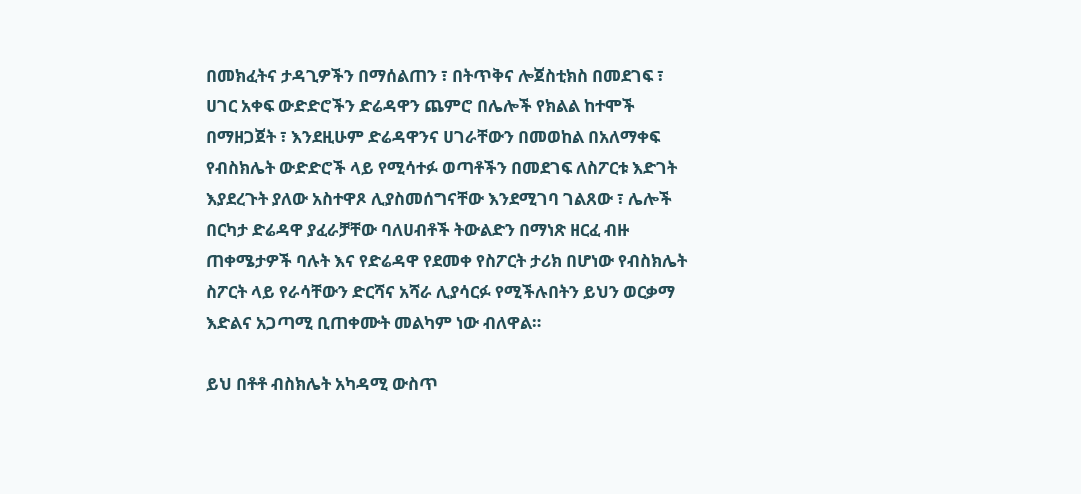በመክፈትና ታዳጊዎችን በማሰልጠን ፣ በትጥቅና ሎጀስቲክስ በመደገፍ ፣ ሀገር አቀፍ ውድድሮችን ድሬዳዋን ጨምሮ በሌሎች የክልል ከተሞች በማዘጋጀት ፣ እንደዚሁም ድሬዳዋንና ሀገራቸውን በመወከል በአለማቀፍ የብስክሌት ውድድሮች ላይ የሚሳተፉ ወጣቶችን በመደገፍ ለስፖርቱ እድገት እያደረጉት ያለው አስተዋጾ ሊያስመሰግናቸው እንደሚገባ ገልጸው ፣ ሌሎች በርካታ ድሬዳዋ ያፈራቻቸው ባለሀብቶች ትውልድን በማነጽ ዘርፈ ብዙ ጠቀሜታዎች ባሉት እና የድሬዳዋ የደመቀ የስፖርት ታሪክ በሆነው የብስክሌት ስፖርት ላይ የራሳቸውን ድርሻና አሻራ ሊያሳርፉ የሚችሉበትን ይህን ወርቃማ እድልና አጋጣሚ ቢጠቀሙት መልካም ነው ብለዋል።

ይህ በቶቶ ብስክሌት አካዳሚ ውስጥ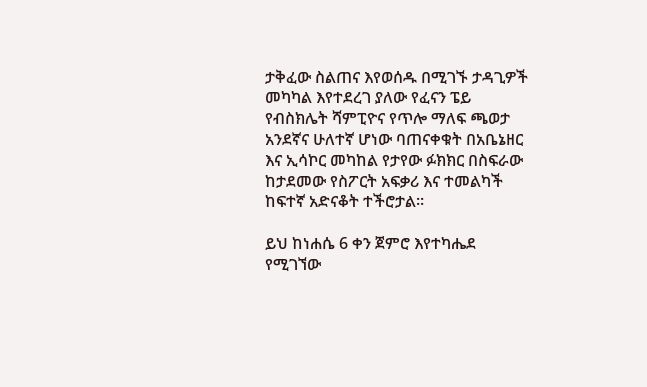ታቅፈው ስልጠና እየወሰዱ በሚገኙ ታዳጊዎች መካካል እየተደረገ ያለው የፈናን ፔይ የብስክሌት ሻምፒዮና የጥሎ ማለፍ ጫወታ አንደኛና ሁለተኛ ሆነው ባጠናቀቁት በአቤኔዘር እና ኢሳኮር መካከል የታየው ፉክክር በስፍራው ከታደመው የስፖርት አፍቃሪ እና ተመልካች ከፍተኛ አድናቆት ተችሮታል።

ይህ ከነሐሴ 6 ቀን ጀምሮ እየተካሔደ የሚገኘው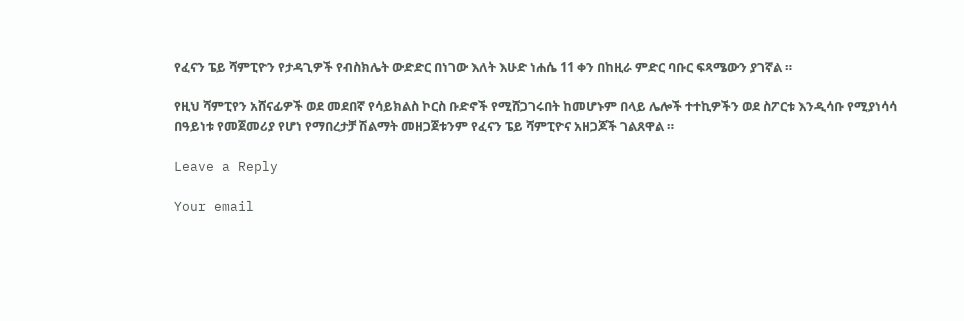የፈናን ፔይ ሻምፒዮን የታዳጊዎች የብስክሌት ውድድር በነገው እለት እሁድ ነሐሴ 11 ቀን በከዚራ ምድር ባቡር ፍጻሜውን ያገኛል ።

የዚህ ሻምፒየን አሸናፊዎች ወደ መደበኛ የሳይክልስ ኮርስ ቡድኖች የሚሸጋገሩበት ከመሆኑም በላይ ሌሎች ተተኪዎችን ወደ ስፖርቱ እንዲሳቡ የሚያነሳሳ በዓይነቱ የመጀመሪያ የሆነ የማበረታቻ ሽልማት መዘጋጀቱንም የፈናን ፔይ ሻምፒዮና አዘጋጆች ገልጸዋል ።

Leave a Reply

Your email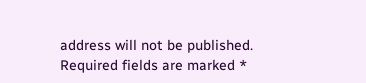address will not be published. Required fields are marked *